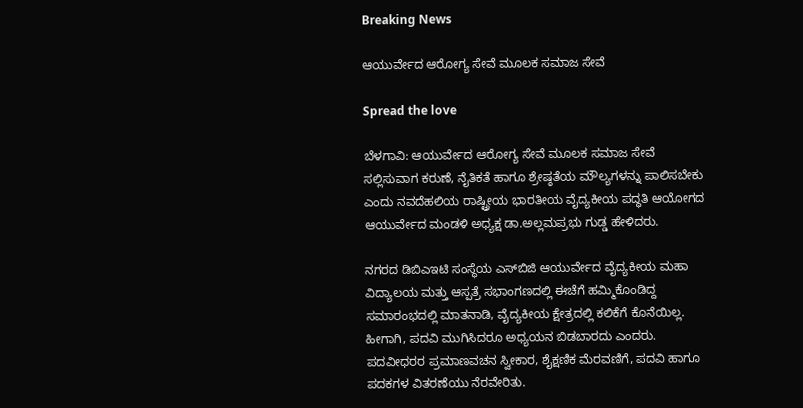Breaking News

ಆಯುರ್ವೇದ ಆರೋಗ್ಯ ಸೇವೆ ಮೂಲಕ ಸಮಾಜ ಸೇವೆ

Spread the love

ಬೆಳಗಾವಿ: ಆಯುರ್ವೇದ ಆರೋಗ್ಯ ಸೇವೆ ಮೂಲಕ ಸಮಾಜ ಸೇವೆ ಸಲ್ಲಿಸುವಾಗ ಕರುಣೆ, ನೈತಿಕತೆ ಹಾಗೂ ಶ್ರೇಷ್ಠತೆಯ ಮೌಲ್ಯಗಳನ್ನು ಪಾಲಿಸಬೇಕು ಎಂದು ನವದೆಹಲಿಯ ರಾಷ್ಟ್ರೀಯ ಭಾರತೀಯ ವೈದ್ಯಕೀಯ ಪದ್ಧತಿ ಆಯೋಗದ ಆಯುರ್ವೇದ ಮಂಡಳಿ ಅಧ್ಯಕ್ಷ ಡಾ.ಅಲ್ಲಮಪ್ರಭು ಗುಡ್ಡ ಹೇಳಿದರು.

ನಗರದ ಡಿಬಿಎಇಟಿ ಸಂಸ್ಥೆಯ ಎಸ್‌ಬಿಜಿ ಆಯುರ್ವೇದ ವೈದ್ಯಕೀಯ ಮಹಾ ವಿದ್ಯಾಲಯ ಮತ್ತು ಆಸ್ಪತ್ರೆ ಸಭಾಂಗಣದಲ್ಲಿ ಈಚೆಗೆ ಹಮ್ಮಿಕೊಂಡಿದ್ದ ಸಮಾರಂಭದಲ್ಲಿ ಮಾತನಾಡಿ, ವೈದ್ಯಕೀಯ ಕ್ಷೇತ್ರದಲ್ಲಿ ಕಲಿಕೆಗೆ ಕೊನೆಯಿಲ್ಲ. ಹೀಗಾಗಿ, ಪದವಿ ಮುಗಿಸಿದರೂ ಅಧ್ಯಯನ ಬಿಡಬಾರದು ಎಂದರು.
ಪದವೀಧರರ ಪ್ರಮಾಣವಚನ ಸ್ವೀಕಾರ, ಶೈಕ್ಷಣಿಕ ಮೆರವಣಿಗೆ, ಪದವಿ ಹಾಗೂ ಪದಕಗಳ ವಿತರಣೆಯು ನೆರವೇರಿತು.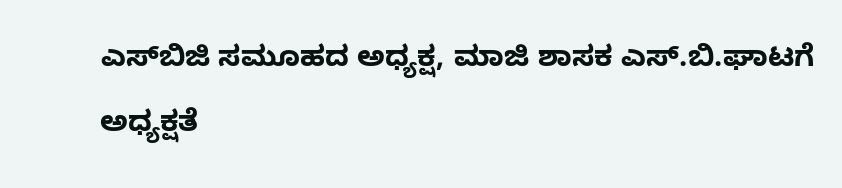ಎಸ್‌ಬಿಜಿ ಸಮೂಹದ ಅಧ್ಯಕ್ಷ, ಮಾಜಿ ಶಾಸಕ ಎಸ್.ಬಿ.ಘಾಟಗೆ ಅಧ್ಯಕ್ಷತೆ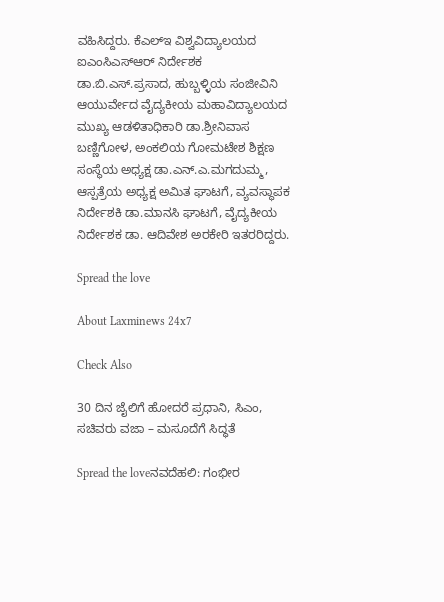ವಹಿಸಿದ್ದರು. ಕೆಎಲ್‌ಇ ವಿಶ್ವವಿದ್ಯಾಲಯದ ಐಎಂಸಿಎಸ್‌ಆರ್ ನಿರ್ದೇಶಕ ಡಾ.ಬಿ.ಎಸ್.ಪ್ರಸಾದ, ಹುಬ್ಬಳ್ಳಿಯ ಸಂಜೀವಿನಿ ಆಯುರ್ವೇದ ವೈದ್ಯಕೀಯ ಮಹಾವಿದ್ಯಾಲಯದ ಮುಖ್ಯ ಆಡಳಿತಾಧಿಕಾರಿ ಡಾ.ಶ್ರೀನಿವಾಸ ಬಣ್ಣಿಗೋಳ, ಅಂಕಲಿಯ ಗೋಮಟೇಶ ಶಿಕ್ಷಣ ಸಂಸ್ಥೆಯ ಅಧ್ಯಕ್ಷ ಡಾ.ಎನ್.ಎ.ಮಗದುಮ್ಮ, ಆಸ್ಪತ್ರೆಯ ಅಧ್ಯಕ್ಷ ಅಮಿತ ಘಾಟಗೆ, ವ್ಯವಸ್ಥಾಪಕ ನಿರ್ದೇಶಕಿ ಡಾ.ಮಾನಸಿ ಘಾಟಗೆ, ವೈದ್ಯಕೀಯ ನಿರ್ದೇಶಕ ಡಾ. ಆದಿವೇಶ ಅರಕೇರಿ ಇತರರಿದ್ದರು.

Spread the love

About Laxminews 24x7

Check Also

30 ದಿನ ಜೈಲಿಗೆ ಹೋದರೆ ಪ್ರಧಾನಿ, ಸಿಎಂ, ಸಚಿವರು ವಜಾ – ಮಸೂದೆಗೆ ಸಿದ್ಧತೆ

Spread the loveನವದೆಹಲಿ: ಗಂಭೀರ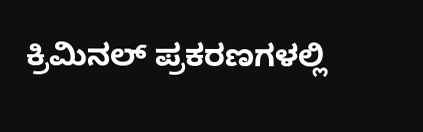ಕ್ರಿಮಿನಲ್ ಪ್ರಕರಣಗಳಲ್ಲಿ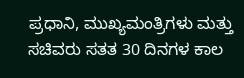ಪ್ರಧಾನಿ, ಮುಖ್ಯಮಂತ್ರಿಗಳು ಮತ್ತು ಸಚಿವರು ಸತತ 30 ದಿನಗಳ ಕಾಲ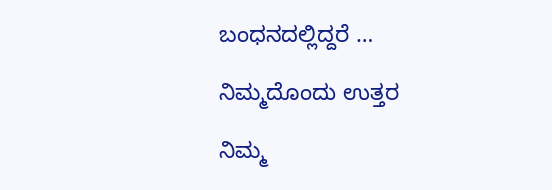ಬಂಧನದಲ್ಲಿದ್ದರೆ …

ನಿಮ್ಮದೊಂದು ಉತ್ತರ

ನಿಮ್ಮ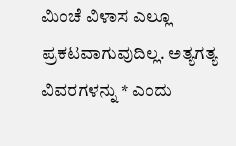ಮಿಂಚೆ ವಿಳಾಸ ಎಲ್ಲೂ ಪ್ರಕಟವಾಗುವುದಿಲ್ಲ. ಅತ್ಯಗತ್ಯ ವಿವರಗಳನ್ನು * ಎಂದು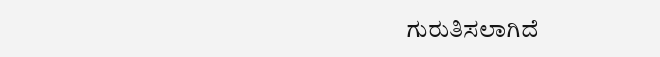ಗುರುತಿಸಲಾಗಿದೆ